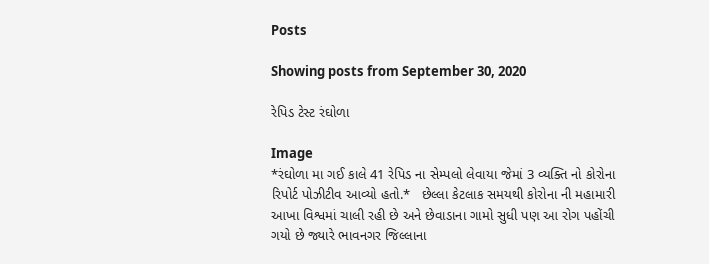Posts

Showing posts from September 30, 2020

રેપિડ ટેસ્ટ રંઘોળા

Image
*રંઘોળા મા ગઈ કાલે 41 રેપિડ ના સેમ્પલો લેવાયા જેમાં 3 વ્યક્તિ નો કોરોના રિપોર્ટ પોઝીટીવ આવ્યો હતો.*   છેલ્લા કેટલાક સમયથી કોરોના ની મહામારી આખા વિશ્વમાં ચાલી રહી છે અને છેવાડાના ગામો સુધી પણ આ રોગ પહોંચી ગયો છે જ્યારે ભાવનગર જિલ્લાના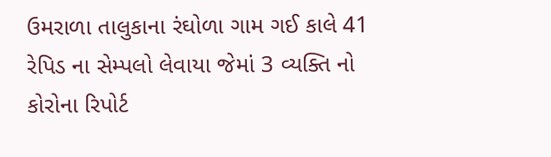ઉમરાળા તાલુકાના રંઘોળા ગામ ગઈ કાલે 41 રેપિડ ના સેમ્પલો લેવાયા જેમાં 3 વ્યક્તિ નો કોરોના રિપોર્ટ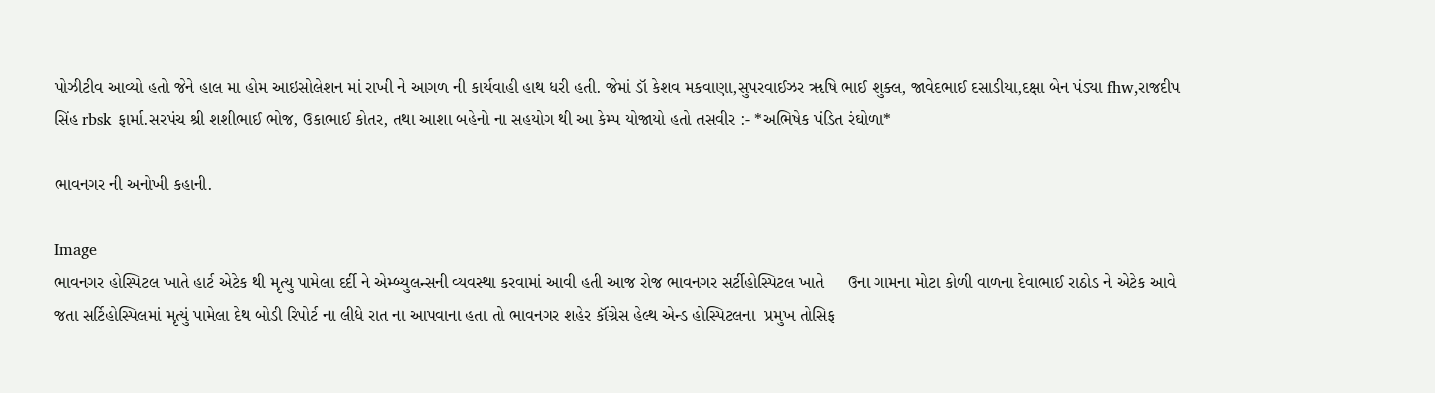પોઝીટીવ આવ્યો હતો જેને હાલ મા હોમ આઇસોલેશન માં રાખી ને આગળ ની કાર્યવાહી હાથ ધરી હતી. જેમાં ડૉ કેશવ મકવાણા,સુપરવાઈઝર ૠષિ ભાઈ શુક્લ, જાવેદભાઈ દસાડીયા,દક્ષા બેન પંડ્યા fhw,રાજદીપ સિંહ rbsk ફાર્મા.સરપંચ શ્રી શશીભાઈ ભોજ, ઉકાભાઈ કોતર, તથા આશા બહેનો ના સહયોગ થી આ કેમ્પ યોજાયો હતો તસવીર :- *અભિષેક પંડિત રંઘોળા*

ભાવનગર ની અનોખી કહાની.

Image
ભાવનગર હોસ્પિટલ ખાતે હાર્ટ એટેક થી મૃત્યુ પામેલા દર્દી ને એમ્બ્યુલન્સની વ્યવસ્થા કરવામાં આવી હતી આજ રોજ ભાવનગર સર્ટીહોસ્પિટલ ખાતે     ઉના ગામના મોટા કોળી વાળના દેવાભાઈ રાઠોડ ને એટેક આવે જતા સર્ટિહોસ્પિલમાં મૃત્યું પામેલા દેથ બોડી રિપોર્ટ ના લીધે રાત ના આપવાના હતા તો ભાવનગર શહેર કૉંગ્રેસ હેલ્થ એન્ડ હોસ્પિટલના  પ્રમુખ તોસિફ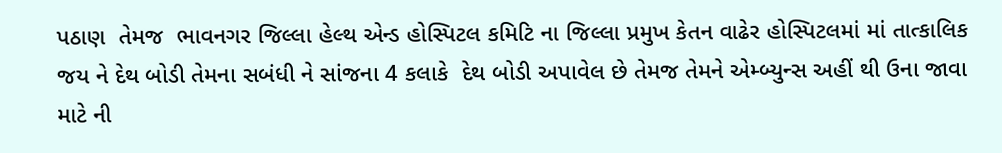પઠાણ  તેમજ  ભાવનગર જિલ્લા હેલ્થ એન્ડ હોસ્પિટલ કમિટિ ના જિલ્લા પ્રમુખ કેતન વાઢેર હોસ્પિટલમાં માં તાત્કાલિક જય ને દેથ બોડી તેમના સબંધી ને સાંજના 4 કલાકે  દેથ બોડી અપાવેલ છે તેમજ તેમને એમ્બ્યુન્સ અહીં થી ઉના જાવા માટે ની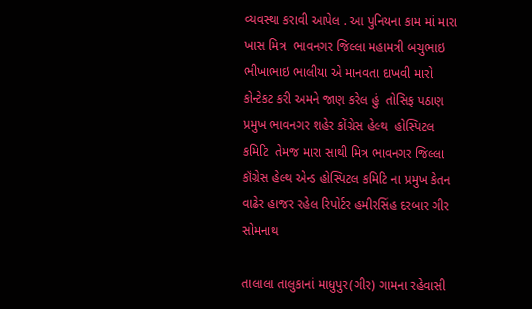વ્યવસ્થા કરાવી આપેલ . આ પુનિયના કામ માં મારા ખાસ મિત્ર  ભાવનગર જિલ્લા મહામત્રી બચુભાઇ  ભીખાભાઇ ભાલીયા એ માનવતા દાખવી મારો કોન્ટેકટ કરી અમને જાણ કરેલ હું  તોસિફ પઠાણ પ્રમુખ ભાવનગર શહેર કોંગ્રેસ હેલ્થ  હોસ્પિટલ કમિટિ  તેમજ મારા સાથી મિત્ર ભાવનગર જિલ્લા કૉંગ્રેસ હેલ્થ એન્ડ હોસ્પિટલ કમિટિ ના પ્રમુખ કેતન વાઢેર હાજર રહેલ રિપોર્ટર હમીરસિંહ દરબાર ગીર સોમનાથ

તાલાલા તાલુકાનાં માધુપુર(ગીર) ગામના રહેવાસી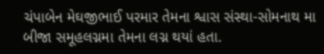ચંપાબેન મેઘજીભાઈ પરમાર તેમના શ્વાસ સંસ્થા-સોમનાથ મા બીજા સમૂહલગ્નમા તેમના લગ્ન થયાં હતા.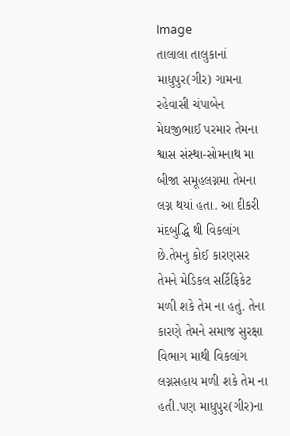Image
તાલાલા તાલુકાનાં માધુપુર(ગીર) ગામના રહેવાસી ચંપાબેન મેઘજીભાઈ પરમાર તેમના શ્વાસ સંસ્થા-સોમનાથ મા બીજા સમૂહલગ્નમા તેમના લગ્ન થયાં હતા. આ દીકરી મંદબુદ્ધિ થી વિકલાંગ છે.તેમનુ કોઈ કારણસર તેમને મેડિકલ સર્ટિફિકેટ મળી શકે તેમ ના હતું. તેના કારણે તેમને સમાજ સુરક્ષા વિભાગ માથી વિકલાંગ લગ્નસહાય મળી શકે તેમ ના હતી.પણ માધુપુર(ગીર)ના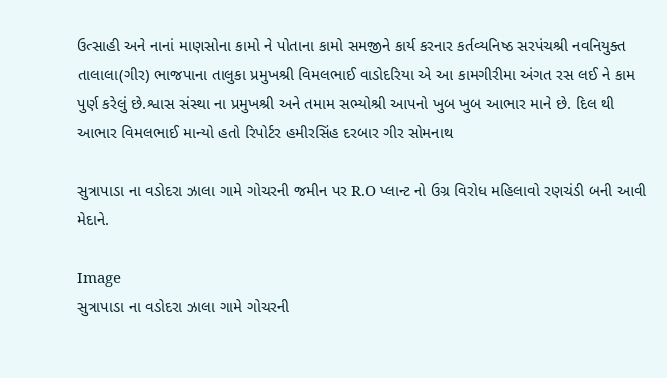ઉત્સાહી અને નાનાં માણસોના કામો ને પોતાના કામો સમજીને કાર્ય કરનાર કર્તવ્યનિષ્ઠ સરપંચશ્રી નવનિયુક્ત તાલાલા(ગીર) ભાજપાના તાલુકા પ્રમુખશ્રી વિમલભાઈ વાડોદરિયા એ આ કામગીરીમા અંગત રસ લઈ ને કામ પુર્ણ કરેલું છે.શ્વાસ સંસ્થા ના પ્રમુખશ્રી અને તમામ સભ્યોશ્રી આપનો ખુબ ખુબ આભાર માને છે. દિલ થી આભાર વિમલભાઈ માન્યો હતો રિપોર્ટર હમીરસિંહ દરબાર ગીર સોમનાથ

સુત્રાપાડા ના વડોદરા ઝાલા ગામે ગોચરની જમીન પર R.O પ્લાન્ટ નો ઉગ્ર વિરોધ મહિલાવો રણચંડી બની આવી મેદાને.

Image
સુત્રાપાડા ના વડોદરા ઝાલા ગામે ગોચરની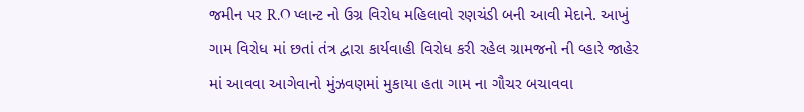જમીન પર R.O પ્લાન્ટ નો ઉગ્ર વિરોધ મહિલાવો રણચંડી બની આવી મેદાને. આખું ગામ વિરોધ માં છતાં તંત્ર દ્વારા કાર્યવાહી વિરોધ કરી રહેલ ગ્રામજનો ની વ્હારે જાહેર માં આવવા આગેવાનો મુંઝવણમાં મુકાયા હતા ગામ ના ગૌચર બચાવવા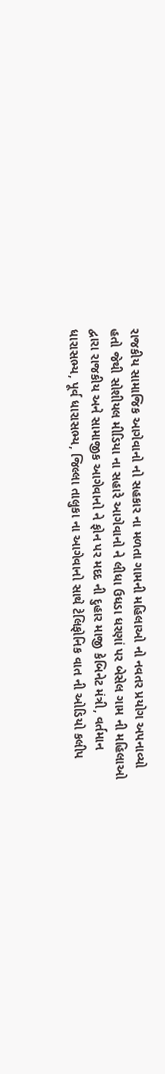રાજકીય સામાજિક આગેવાનો નો સહકાર ના મળતા ગામની મહિલાઓ નો નવતર પ્રયોગ અપનાવ્યો હતો જેથી સોશીયલ મીડિયા ના સહારે આગેવાનો ને લીધા ઉધડા ધરણાં પર બેસેલ ગામ ની મહિલાઓ દ્વારા રાજકીય અને સામાજીક આગેવાનો ને ફોન પર મદદ ની દુહાર માજી કેબિનેટ મંત્રી, વર્તમાન ધારાસભ્ય, પૂર્વ ધારાસભ્ય, જિલ્લા તાલુકા ના આગેવાનો સાથે ટેલિફોનિક વાત ની ઓડિયો કલીપ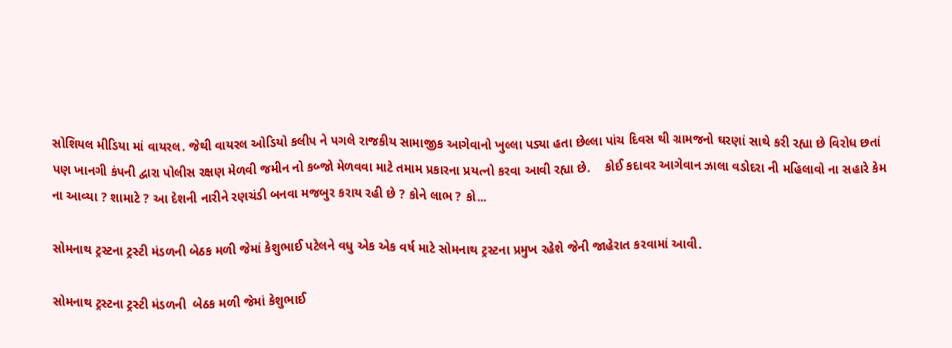સોશિયલ મીડિયા માં વાયરલ. જેથી વાયરલ ઓડિયો કલીપ ને પગલે રાજકીય સામાજીક આગેવાનો ખુલ્લા પડ્યા હતા છેલ્લા પાંચ દિવસ થી ગ્રામજનો ઘરણાં સાથે કરી રહ્યા છે વિરોધ છતાં પણ ખાનગી કંપની દ્વારા પોલીસ રક્ષણ મેળવી જમીન નો કબ્જો મેળવવા માટે તમામ પ્રકારના પ્રયત્નો કરવા આવી રહ્યા છે.    કોઈ કદાવર આગેવાન ઝાલા વડોદરા ની મહિલાવો ના સહારે કેમ ના આવ્યા ? શામાટે ? આ દેશની નારીને રણચંડી બનવા મજબુર કરાય રહી છે ? કોને લાભ ? કો...

સોમનાથ ટ્રસ્ટના ટ્રસ્ટી મંડળની બેઠક મળી જેમાં કેશુભાઈ પટેલને વધુ એક એક વર્ષ માટે સોમનાથ ટ્રસ્ટના પ્રમુખ રહેશે જેની જાહેરાત કરવામાં આવી.

સોમનાથ ટ્રસ્ટના ટ્રસ્ટી મંડળની  બેઠક મળી જેમાં કેશુભાઈ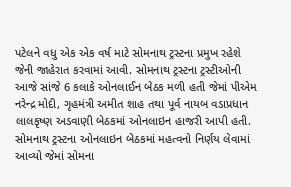પટેલને વધુ એક એક વર્ષ માટે સોમનાથ ટ્રસ્ટના પ્રમુખ રહેશે જેની જાહેરાત કરવામાં આવી. સોમનાથ ટ્રસ્ટના ટ્રસ્ટીઓની આજે સાંજે 6 કલાકે ઓનલાઈન બેઠક મળી હતી જેમાં પીએમ નરેન્દ્ર મોદી, ગૃહમંત્રી અમીત શાહ તથા પૂર્વ નાયબ વડાપ્રધાન લાલકૃષ્ણ અડવાણી બેઠકમાં ઓનલાઇન હાજરી આપી હતી. સોમનાથ ટ્રસ્ટના ઓનલાઇન બેઠકમાં મહત્વનો નિર્ણય લેવામાં આવ્યો જેમાં સોમના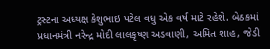ટ્રસ્ટના અધ્યક્ષ કેશુભાઇ પટેલ વધુ એક વર્ષ માટે રહેશે. બેઠકમાં પ્રધાનમંત્રી નરેન્દ્ર મોદી લાલકૃષ્ણ અડવાણી, અમિત શાહ, જેડી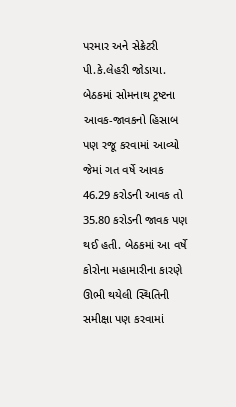પરમાર અને સેક્રેટરી પી.કે.લેહરી જોડાયા. બેઠકમાં સોમનાથ ટ્રષ્ટના આવક-જાવકનો હિસાબ પણ રજૂ કરવામાં આવ્યો જેમાં ગત વર્ષે આવક 46.29 કરોડની આવક તો  35.80 કરોડની જાવક પણ થઈ હતી. બેઠકમાં આ વર્ષે કોરોના મહામારીના કારણે ઊભી થયેલી સ્થિતિની સમીક્ષા પણ કરવામાં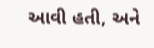આવી હતી, અને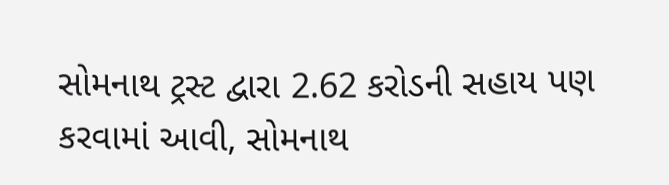સોમનાથ ટ્રસ્ટ દ્વારા 2.62 કરોડની સહાય પણ કરવામાં આવી, સોમનાથ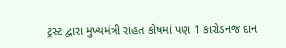ટ્રસ્ટ દ્વારા મુખ્યમંત્રી રાહત કોષમાં પણ 1 કારોડનજ દાન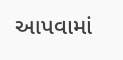આપવામાં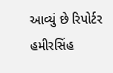આવ્યું છે રિપોર્ટર હમીરસિંહ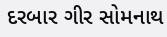દરબાર ગીર સોમનાથ